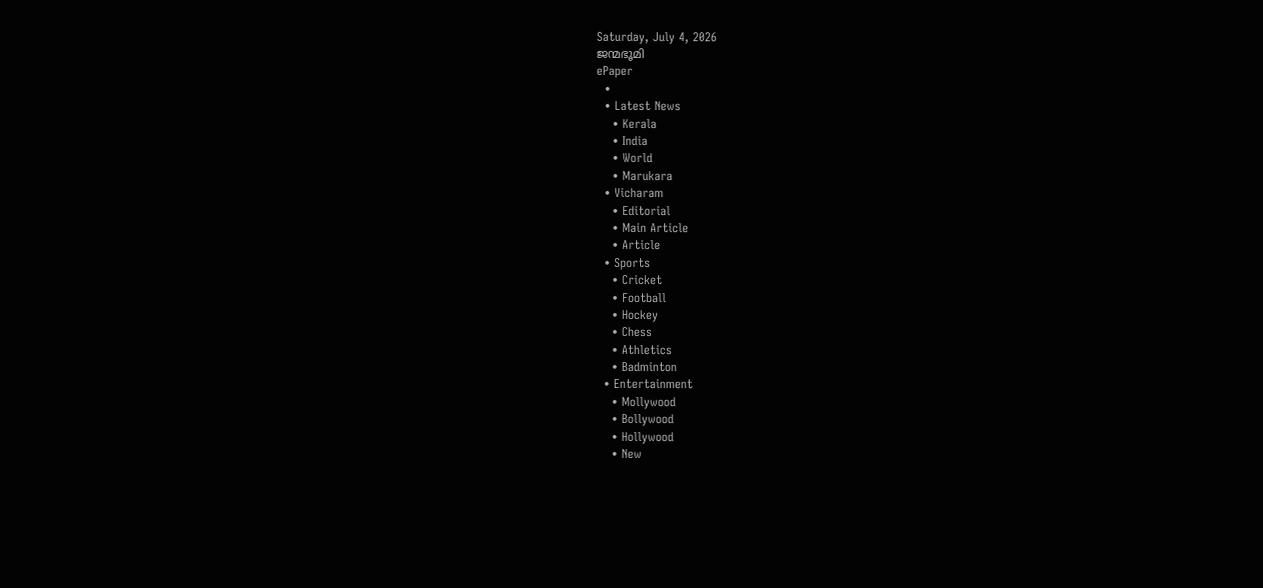Saturday, July 4, 2026
ജന്മഭൂമി
ePaper
  •
  • Latest News
    • Kerala
    • India
    • World
    • Marukara
  • Vicharam
    • Editorial
    • Main Article
    • Article
  • Sports
    • Cricket
    • Football
    • Hockey
    • Chess
    • Athletics
    • Badminton
  • Entertainment
    • Mollywood
    • Bollywood
    • Hollywood
    • New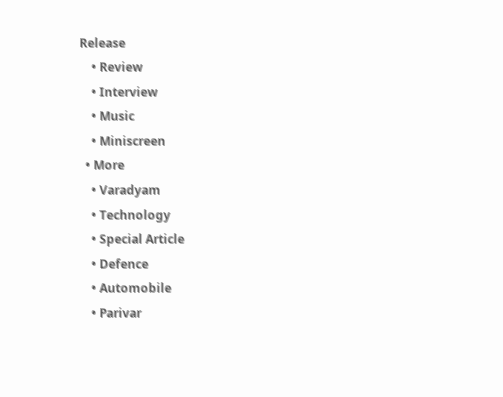Release
    • Review
    • Interview
    • Music
    • Miniscreen
  • More
    • Varadyam
    • Technology
    • Special Article
    • Defence
    • Automobile
    • Parivar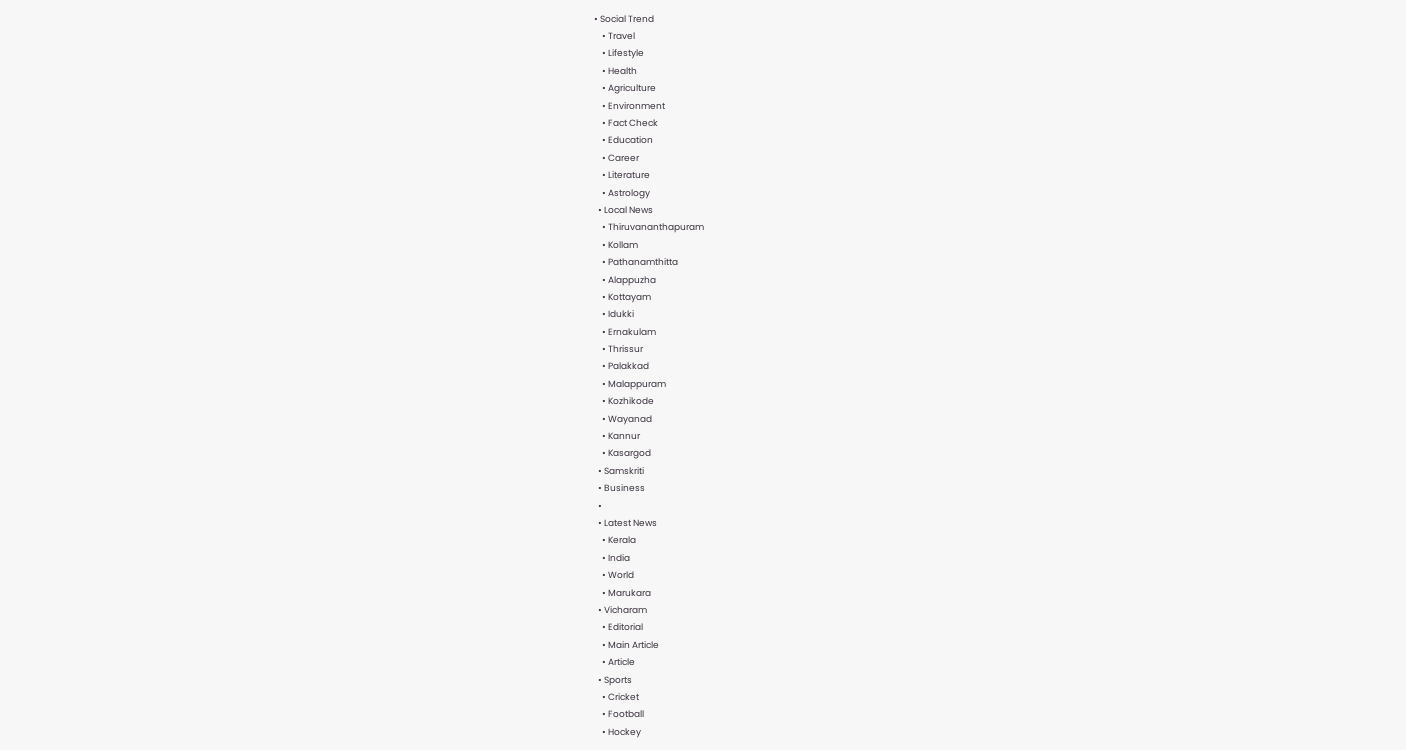• Social Trend
    • Travel
    • Lifestyle
    • Health
    • Agriculture
    • Environment
    • Fact Check
    • Education
    • Career
    • Literature
    • Astrology
  • Local News
    • Thiruvananthapuram
    • Kollam
    • Pathanamthitta
    • Alappuzha
    • Kottayam
    • Idukki
    • Ernakulam
    • Thrissur
    • Palakkad
    • Malappuram
    • Kozhikode
    • Wayanad
    • Kannur
    • Kasargod
  • Samskriti
  • Business
  •
  • Latest News
    • Kerala
    • India
    • World
    • Marukara
  • Vicharam
    • Editorial
    • Main Article
    • Article
  • Sports
    • Cricket
    • Football
    • Hockey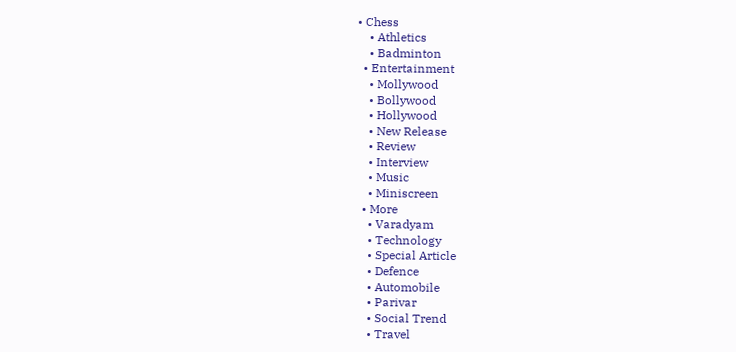• Chess
    • Athletics
    • Badminton
  • Entertainment
    • Mollywood
    • Bollywood
    • Hollywood
    • New Release
    • Review
    • Interview
    • Music
    • Miniscreen
  • More
    • Varadyam
    • Technology
    • Special Article
    • Defence
    • Automobile
    • Parivar
    • Social Trend
    • Travel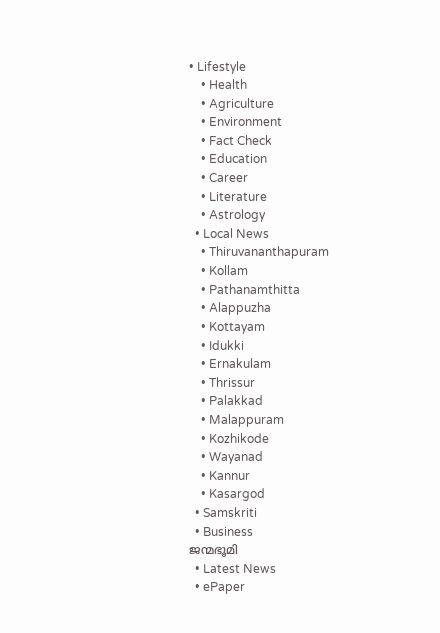• Lifestyle
    • Health
    • Agriculture
    • Environment
    • Fact Check
    • Education
    • Career
    • Literature
    • Astrology
  • Local News
    • Thiruvananthapuram
    • Kollam
    • Pathanamthitta
    • Alappuzha
    • Kottayam
    • Idukki
    • Ernakulam
    • Thrissur
    • Palakkad
    • Malappuram
    • Kozhikode
    • Wayanad
    • Kannur
    • Kasargod
  • Samskriti
  • Business
ജന്മഭൂമി
  • Latest News
  • ePaper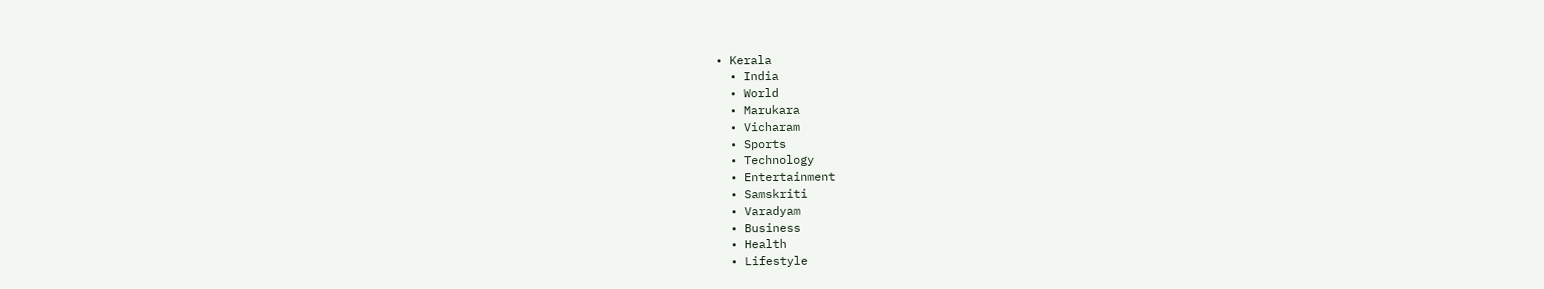• Kerala
  • India
  • World
  • Marukara
  • Vicharam
  • Sports
  • Technology
  • Entertainment
  • Samskriti
  • Varadyam
  • Business
  • Health
  • Lifestyle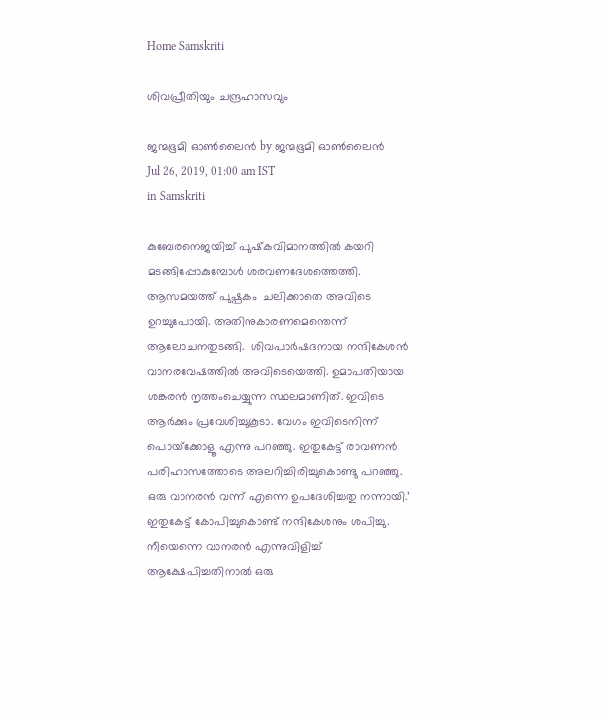Home Samskriti

ശിവപ്രീതിയും ചന്ദ്രഹാസവും

ജന്മഭൂമി ഓണ്‍ലൈന്‍ by ജന്മഭൂമി ഓണ്‍ലൈന്‍
Jul 26, 2019, 01:00 am IST
in Samskriti

കുബേരനെജയിച്ച് പുഷ്‌കവിമാനത്തില്‍ കയറി മടങ്ങിപ്പോകുമ്പോള്‍ ശരവണദേശത്തെത്തി. ആസമയത്ത് പുഷ്പകം  ചലിക്കാതെ അവിടെ ഉറച്ചുപോയി. അതിനുകാരണമെന്തെന്ന് ആലോചനതുടങ്ങി.  ശിവപാര്‍ഷദനായ നന്ദികേശന്‍ വാനരവേഷത്തില്‍ അവിടെയെത്തി. ഉമാപതിയായ ശങ്കരന്‍ നൃത്തംചെയ്യുന്ന സ്ഥലമാണിത്. ഇവിടെ ആര്‍ക്കും പ്രവേശിച്ചുകൂടാ. വേഗം ഇവിടെനിന്ന് പൊയ്‌ക്കോളൂ എന്നു പറഞ്ഞു. ഇതുകേട്ട് രാവണന്‍ പരിഹാസത്തോടെ അലറിച്ചിരിച്ചുകൊണ്ടു പറഞ്ഞു.  ഒരു വാനരന്‍ വന്ന് എന്നെ ഉപദേശിച്ചതു നന്നായി.’ ഇതുകേട്ട് കോപിച്ചുകൊണ്ട് നന്ദികേശനും ശപിച്ചു. നീയെന്നെ വാനരന്‍ എന്നുവിളിച്ച് ആക്ഷേപിച്ചതിനാല്‍ ഒരു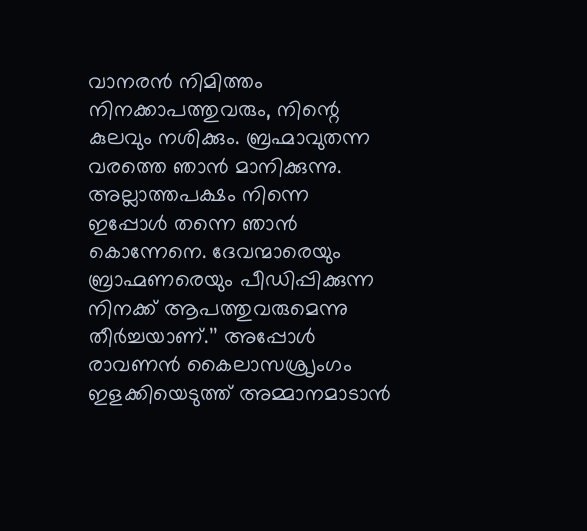വാനരന്‍ നിമിത്തം നിനക്കാപത്തുവരും, നിന്റെ കുലവും നശിക്കും. ബ്രഹ്മാവുതന്ന വരത്തെ ഞാന്‍ മാനിക്കുന്നു. അല്ലാത്തപക്ഷം നിന്നെ ഇപ്പോള്‍ തന്നെ ഞാന്‍ കൊന്നേനെ. ദേവന്മാരെയും ബ്രാഹ്മണരെയും പീഡിപ്പിക്കുന്ന നിനക്ക് ആപത്തുവരുമെന്നു തീര്‍ച്ചയാണ്.’’ അപ്പോള്‍ രാവണന്‍ കൈലാസശ്രൃംഗം ഇളക്കിയെടുത്ത് അമ്മാനമാടാന്‍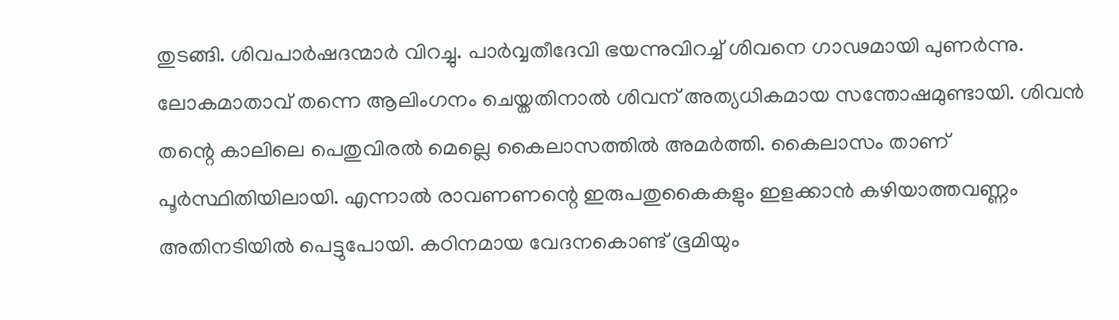തുടങ്ങി. ശിവപാര്‍ഷദന്മാര്‍ വിറച്ചു. പാര്‍വ്വതീദേവി ഭയന്നുവിറച്ച് ശിവനെ ഗാഢമായി പുണര്‍ന്നു. ലോകമാതാവ് തന്നെ ആലിംഗനം ചെയ്തതിനാല്‍ ശിവന് അത്യധികമായ സന്തോഷമുണ്ടായി. ശിവന്‍ തന്റെ കാലിലെ പെതുവിരല്‍ മെല്ലെ കൈലാസത്തില്‍ അമര്‍ത്തി. കൈലാസം താണ് പൂര്‍സ്ഥിതിയിലായി. എന്നാല്‍ രാവണണന്റെ ഇരുപതുകൈകളും ഇളക്കാന്‍ കഴിയാത്തവണ്ണം അതിനടിയില്‍ പെട്ടുപോയി. കഠിനമായ വേദനകൊണ്ട് ഭൂമിയും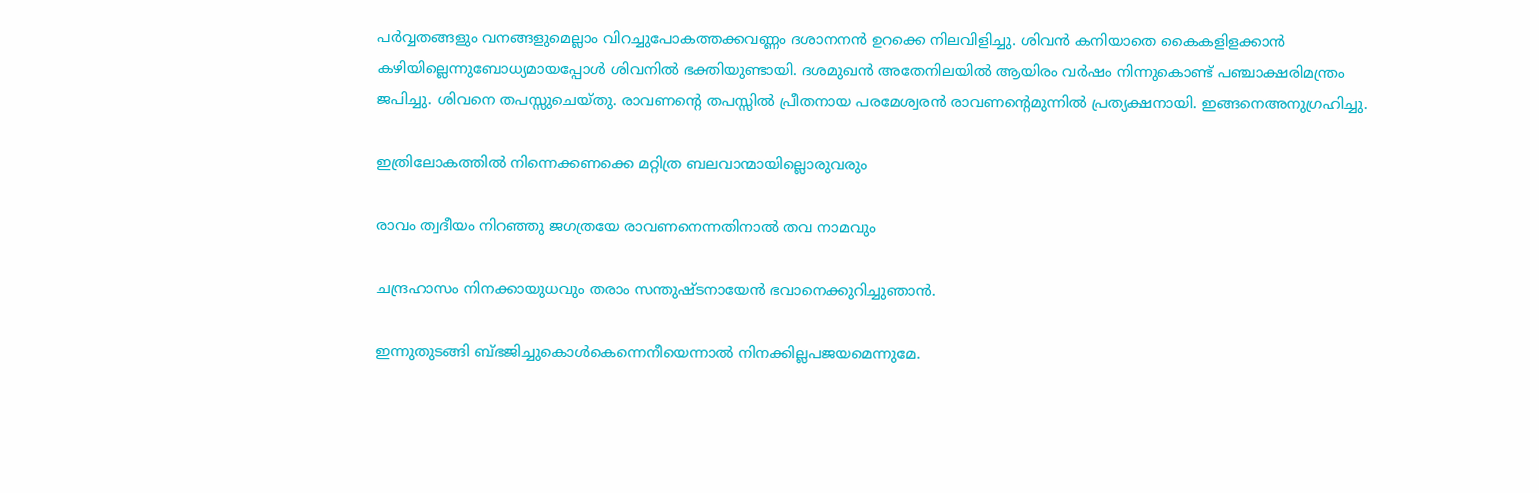പര്‍വ്വതങ്ങളും വനങ്ങളുമെല്ലാം വിറച്ചുപോകത്തക്കവണ്ണം ദശാനനന്‍ ഉറക്കെ നിലവിളിച്ചു. ശിവന്‍ കനിയാതെ കൈകളിളക്കാന്‍ കഴിയില്ലെന്നുബോധ്യമായപ്പോള്‍ ശിവനില്‍ ഭക്തിയുണ്ടായി. ദശമുഖന്‍ അതേനിലയില്‍ ആയിരം വര്‍ഷം നിന്നുകൊണ്ട് പഞ്ചാക്ഷരിമന്ത്രം ജപിച്ചു. ശിവനെ തപസ്സുചെയ്തു. രാവണന്റെ തപസ്സില്‍ പ്രീതനായ പരമേശ്വരന്‍ രാവണന്റെമുന്നില്‍ പ്രത്യക്ഷനായി. ഇങ്ങനെഅനുഗ്രഹിച്ചു.

ഇത്രിലോകത്തില്‍ നിന്നെക്കണക്കെ മറ്റിത്ര ബലവാന്മായില്ലൊരുവരും

രാവം ത്വദീയം നിറഞ്ഞു ജഗത്രയേ രാവണനെന്നതിനാല്‍ തവ നാമവും

ചന്ദ്രഹാസം നിനക്കായുധവും തരാം സന്തുഷ്ടനായേന്‍ ഭവാനെക്കുറിച്ചുഞാന്‍.

ഇന്നുതുടങ്ങി ബ്ഭജിച്ചുകൊള്‍കെന്നെനീയെന്നാല്‍ നിനക്കില്ലപജയമെന്നുമേ.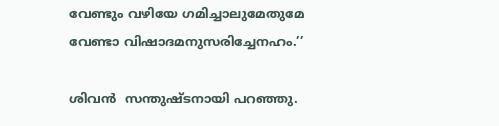വേണ്ടും വഴിയേ ഗമിച്ചാലുമേതുമേ വേണ്ടാ വിഷാദമനുസരിച്ചേനഹം.’’

ശിവന്‍  സന്തുഷ്ടനായി പറഞ്ഞു.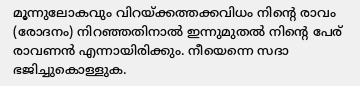മൂന്നുലോകവും വിറയ്‌ക്കത്തക്കവിധം നിന്റെ രാവം (രോദനം) നിറഞ്ഞതിനാല്‍ ഇന്നുമുതല്‍ നിന്റെ പേര് രാവണന്‍ എന്നായിരിക്കും. നീയെന്നെ സദാ ഭജിച്ചുകൊള്ളുക.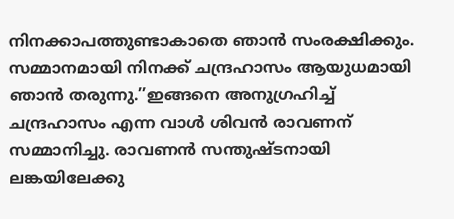നിനക്കാപത്തുണ്ടാകാതെ ഞാന്‍ സംരക്ഷിക്കും. സമ്മാനമായി നിനക്ക് ചന്ദ്രഹാസം ആയുധമായി ഞാന്‍ തരുന്നു.’’ഇങ്ങനെ അനുഗ്രഹിച്ച് ചന്ദ്രഹാസം എന്ന വാള്‍ ശിവന്‍ രാവണന് സമ്മാനിച്ചു. രാവണന്‍ സന്തുഷ്ടനായി ലങ്കയിലേക്കു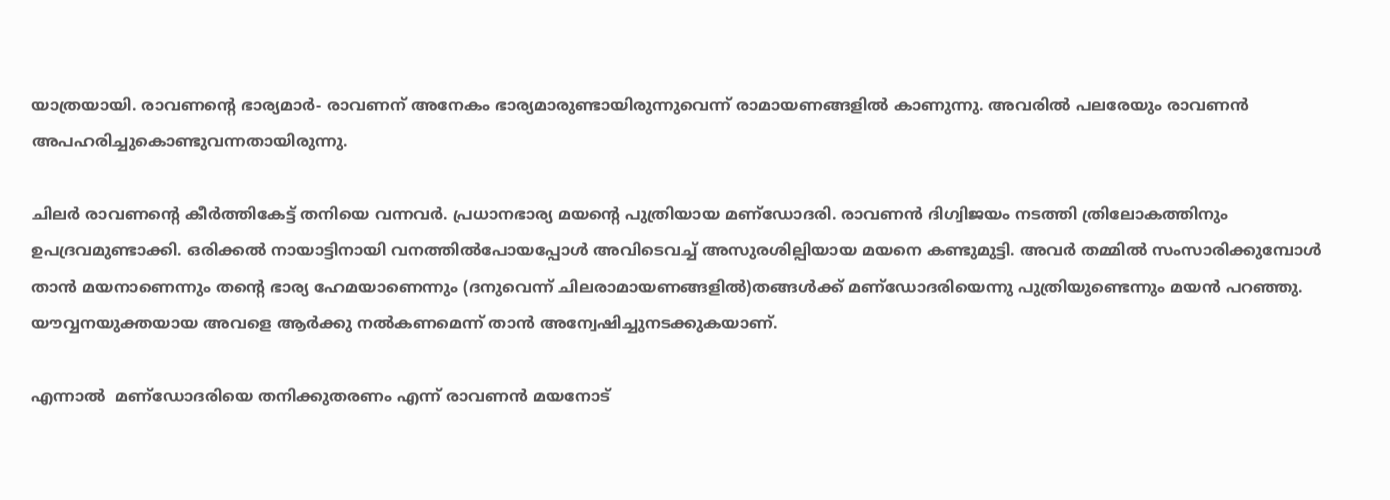യാത്രയായി. രാവണന്റെ ഭാര്യമാര്‍- രാവണന് അനേകം ഭാര്യമാരുണ്ടായിരുന്നുവെന്ന് രാമായണങ്ങളില്‍ കാണുന്നു. അവരില്‍ പലരേയും രാവണന്‍ അപഹരിച്ചുകൊണ്ടുവന്നതായിരുന്നു.

ചിലര്‍ രാവണന്റെ കീര്‍ത്തികേട്ട് തനിയെ വന്നവര്‍. പ്രധാനഭാര്യ മയന്റെ പുത്രിയായ മണ്‌ഡോദരി. രാവണന്‍ ദിഗ്വിജയം നടത്തി ത്രിലോകത്തിനും ഉപദ്രവമുണ്ടാക്കി. ഒരിക്കല്‍ നായാട്ടിനായി വനത്തില്‍പോയപ്പോള്‍ അവിടെവച്ച് അസുരശില്പിയായ മയനെ കണ്ടുമുട്ടി. അവര്‍ തമ്മില്‍ സംസാരിക്കുമ്പോള്‍ താന്‍ മയനാണെന്നും തന്റെ ഭാര്യ ഹേമയാണെന്നും (ദനുവെന്ന് ചിലരാമായണങ്ങളില്‍)തങ്ങള്‍ക്ക് മണ്‌ഡോദരിയെന്നു പുത്രിയുണ്ടെന്നും മയന്‍ പറഞ്ഞു. യൗവ്വനയുക്തയായ അവളെ ആര്‍ക്കു നല്‍കണമെന്ന് താന്‍ അന്വേഷിച്ചുനടക്കുകയാണ്.

എന്നാല്‍  മണ്‌ഡോദരിയെ തനിക്കുതരണം എന്ന് രാവണന്‍ മയനോട്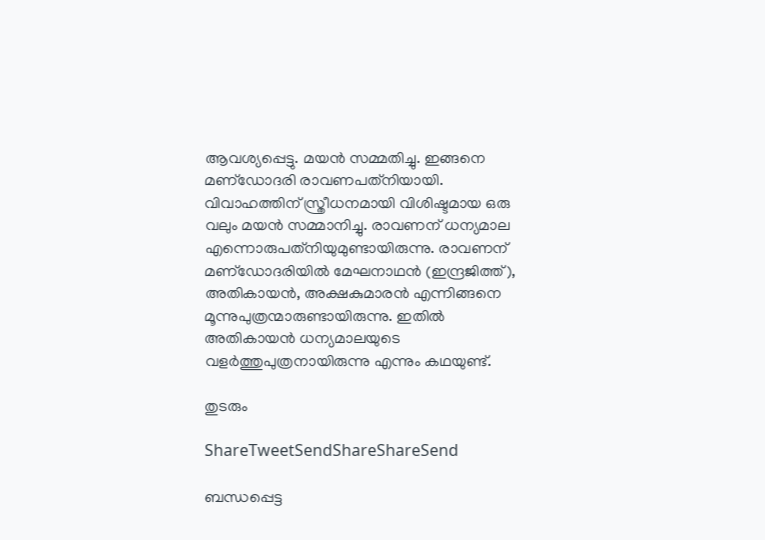ആവശ്യപ്പെട്ടു. മയന്‍ സമ്മതിച്ചു. ഇങ്ങനെ മണ്‌ഡോദരി രാവണപത്‌നിയായി. വിവാഹത്തിന് സ്ത്രീധനമായി വിശിഷ്ടമായ ഒരു വലും മയന്‍ സമ്മാനിച്ചു. രാവണന് ധന്യമാല എന്നൊരുപത്‌നിയുമുണ്ടായിരുന്നു. രാവണന് മണ്‌ഡോദരിയില്‍ മേഘനാഥന്‍ (ഇന്ദ്രജിത്ത്), അതികായന്‍, അക്ഷകുമാരന്‍ എന്നിങ്ങനെ മൂന്നുപുത്രന്മാരുണ്ടായിരുന്നു. ഇതില്‍ അതികായന്‍ ധന്യമാലയുടെ വളര്‍ത്തുപുത്രനായിരുന്നു എന്നും കഥയുണ്ട്.

തുടരും

ShareTweetSendShareShareSend

ബന്ധപ്പെട്ട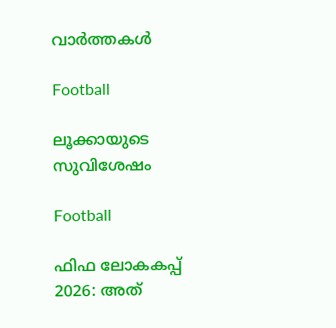വാര്‍ത്തകള്‍

Football

ലൂക്കായുടെ സുവിശേഷം

Football

ഫിഫ ലോകകപ്പ് 2026: അത്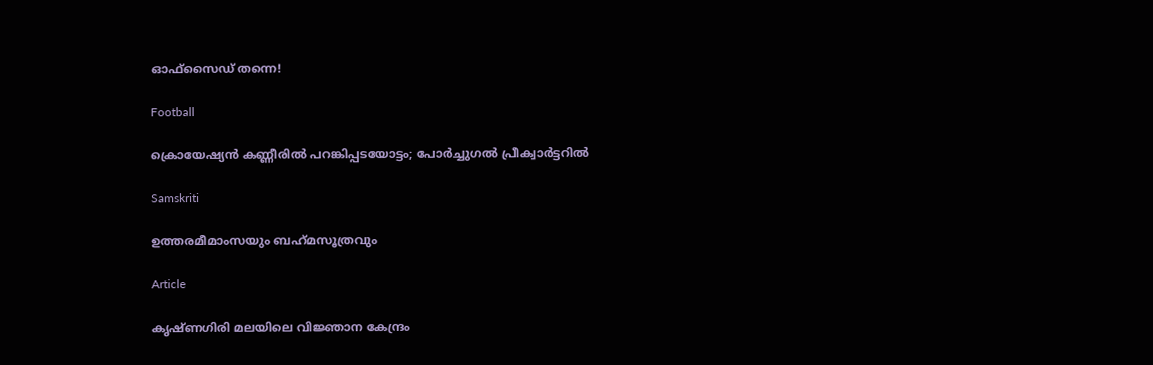ഓഫ്‌സൈഡ് തന്നെ!

Football

ക്രൊയേഷ്യന്‍ കണ്ണീരില്‍ പറങ്കിപ്പടയോട്ടം; പോര്‍ച്ചുഗല്‍ പ്രീക്വാര്‍ട്ടറില്‍

Samskriti

ഉത്തരമീമാംസയും ബഹ്‌മസൂത്രവും

Article

കൃഷ്ണഗിരി മലയിലെ വിജ്ഞാന കേന്ദ്രം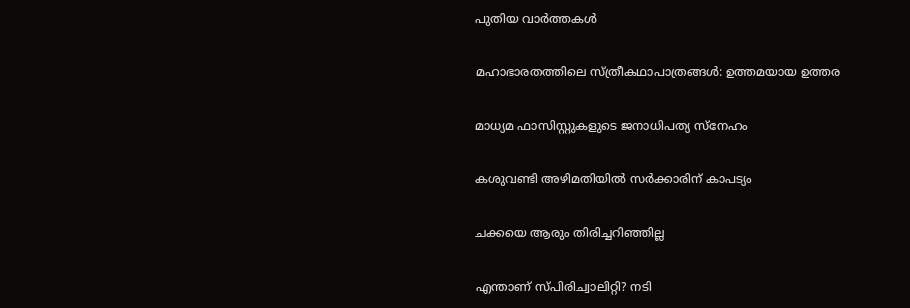പുതിയ വാര്‍ത്തകള്‍

മഹാഭാരതത്തിലെ സ്ത്രീകഥാപാത്രങ്ങള്‍: ഉത്തമയായ ഉത്തര

മാധ്യമ ഫാസിസ്റ്റുകളുടെ ജനാധിപത്യ സ്‌നേഹം

കശുവണ്ടി അഴിമതിയില്‍ സര്‍ക്കാരിന് കാപട്യം

ചക്കയെ ആരും തിരിച്ചറിഞ്ഞില്ല

എന്താണ് സ്പിരിച്വാലിറ്റി? നടി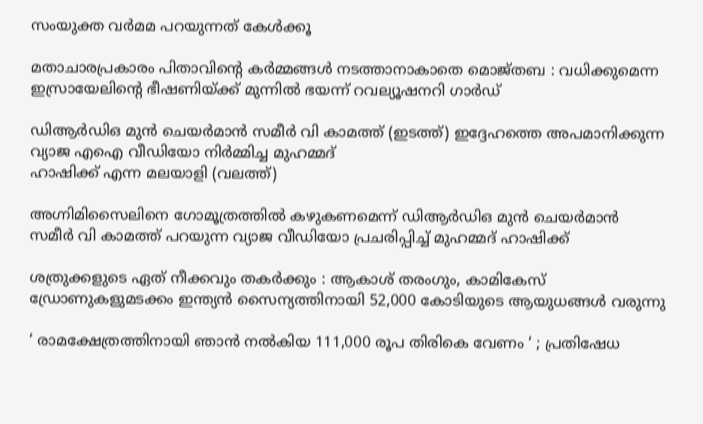സംയുക്ത വര്‍മമ പറയുന്നത് കേള്‍ക്കൂ

മതാചാരപ്രകാരം പിതാവിന്റെ കർമ്മങ്ങൾ നടത്താനാകാതെ മൊജ്തബ : വധിക്കുമെന്ന ഇസ്രായേലിന്റെ ഭീഷണിയ്‌ക്ക് മുന്നിൽ ഭയന്ന് റവല്യൂഷനറി ഗാർഡ്

ഡിആര്‍ഡിഒ മുന്‍ ചെയര്‍മാന്‍ സമീര്‍ വി കാമത്ത് (ഇടത്ത്) ഇദ്ദേഹത്തെ അപമാനിക്കുന്ന വ്യാജ എഐ വീഡിയോ നിര്‍മ്മിച്ച മുഹമ്മദ്
ഹാഷിക്ക് എന്ന മലയാളി (വലത്ത്)

അഗ്നിമിസൈലിനെ ഗോമൂത്രത്തില്‍ കഴുകണമെന്ന് ഡിആര്‍ഡിഒ മുന്‍ ചെയര്‍മാന്‍ സമീര്‍ വി കാമത്ത് പറയുന്ന വ്യാജ വീഡിയോ പ്രചരിപ്പിച്ച് മുഹമ്മദ് ഹാഷിക്ക്

ശത്രുക്കളുടെ ഏത് നീക്കവും തകർക്കും : ആകാശ് തരംഗും, കാമികേസ് ഡ്രോണുകളുമടക്കം ഇന്ത്യൻ സൈന്യത്തിനായി 52,000 കോടിയുടെ ആയുധങ്ങൾ വരുന്നു

‘ രാമക്ഷേത്രത്തിനായി ഞാൻ നൽകിയ 111,000 രൂപ തിരികെ വേണം ‘ ; പ്രതിഷേധ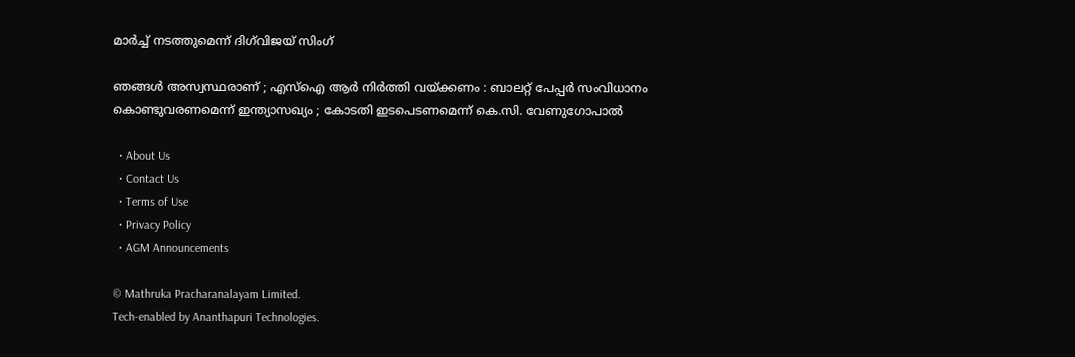മാർച്ച് നടത്തുമെന്ന് ദിഗ്‌വിജയ് സിംഗ്

ഞങ്ങൾ അസ്വസ്ഥരാണ് ; എസ്ഐ ആർ നിർത്തി വയ്‌ക്കണം : ബാലറ്റ് പേപ്പർ സംവിധാനം കൊണ്ടുവരണമെന്ന് ഇന്ത്യാസഖ്യം ; കോടതി ഇടപെടണമെന്ന് കെ.സി. വേണുഗോപാൽ

  • About Us
  • Contact Us
  • Terms of Use
  • Privacy Policy
  • AGM Announcements

© Mathruka Pracharanalayam Limited.
Tech-enabled by Ananthapuri Technologies.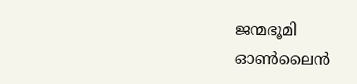ജന്മഭൂമി ഓണ്‍ലൈന്‍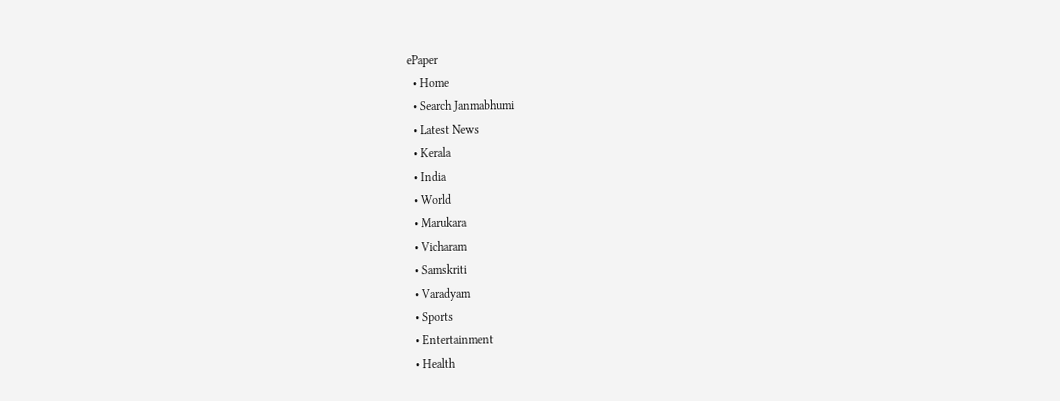ePaper
  • Home
  • Search Janmabhumi
  • Latest News
  • Kerala
  • India
  • World
  • Marukara
  • Vicharam
  • Samskriti
  • Varadyam
  • Sports
  • Entertainment
  • Health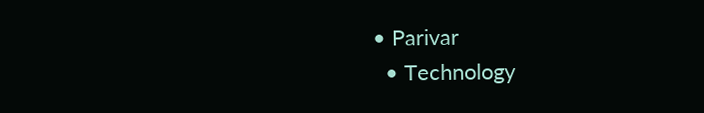• Parivar
  • Technology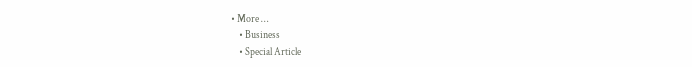• More …
    • Business
    • Special Article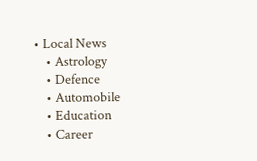• Local News
    • Astrology
    • Defence
    • Automobile
    • Education
    • Career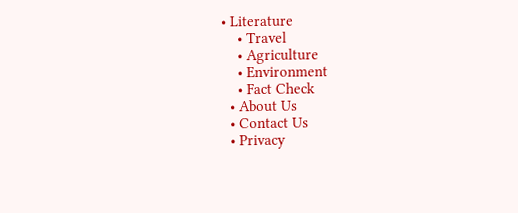• Literature
    • Travel
    • Agriculture
    • Environment
    • Fact Check
  • About Us
  • Contact Us
  • Privacy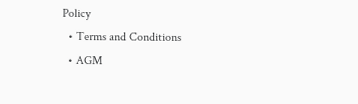Policy
  • Terms and Conditions
  • AGM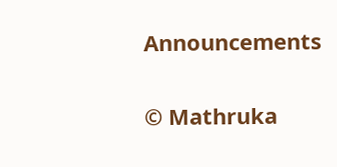Announcements

© Mathruka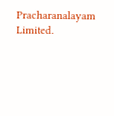Pracharanalayam Limited.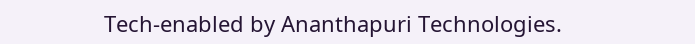Tech-enabled by Ananthapuri Technologies.